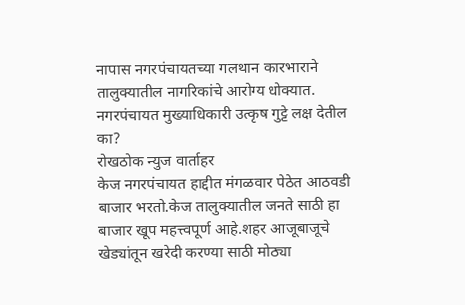नापास नगरपंचायतच्या गलथान कारभाराने तालुक्यातील नागरिकांचे आरोग्य धोक्यात.
नगरपंचायत मुख्याधिकारी उत्कृष गुट्टे लक्ष देतील का?
रोखठोक न्युज वार्ताहर
केज नगरपंचायत हाद्दीत मंगळवार पेठेत आठवडी बाजार भरतो.केज तालुक्यातील जनते साठी हा बाजार खूप महत्त्वपूर्ण आहे.शहर आजूबाजूचे खेड्यांतून खरेदी करण्या साठी मोठ्या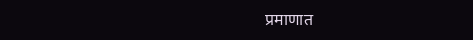प्रमाणात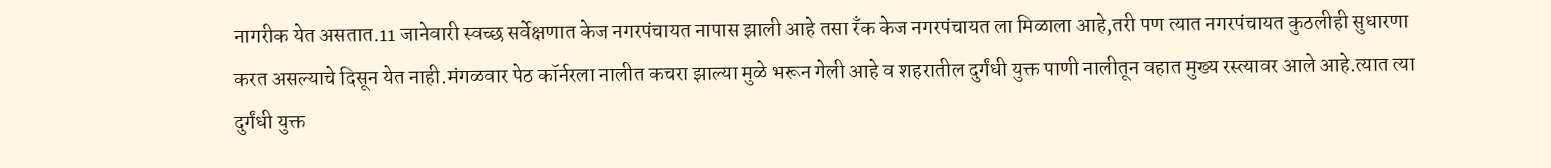नागरीक येत असतात.11 जानेवारी स्वच्छ सर्वेक्षणात केज नगरपंचायत नापास झाली आहे तसा रँक केज नगरपंचायत ला मिळाला आहे,तरी पण त्यात नगरपंचायत कुठलीही सुधारणा करत असल्याचे दिसून येत नाही.मंगळवार पेठ कॉर्नरला नालीत कचरा झाल्या मुळे भरून गेली आहे व शहरातील दुर्गंधी युक्त पाणी नालीतून वहात मुख्य रस्त्यावर आले आहे.त्यात त्या दुर्गंधी युक्त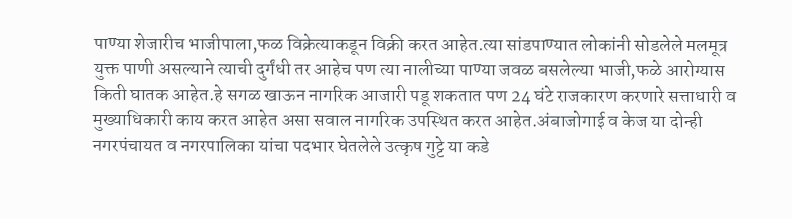पाण्या शेजारीच भाजीपाला,फळ विक्रेत्याकडून विक्री करत आहेत.त्या सांडपाण्यात लोकांनी सोडलेले मलमूत्र युक्त पाणी असल्याने त्याची दुर्गंधी तर आहेच पण त्या नालीच्या पाण्या जवळ बसलेल्या भाजी,फळे आरोग्यास किती घातक आहेत.हे सगळ खाऊन नागरिक आजारी पडू शकतात पण 24 घंटे राजकारण करणारे सत्ताधारी व मुख्याधिकारी काय करत आहेत असा सवाल नागरिक उपस्थित करत आहेत.अंबाजोगाई व केज या दोन्ही नगरपंचायत व नगरपालिका यांचा पदभार घेतलेले उत्कृष गुट्टे या कडे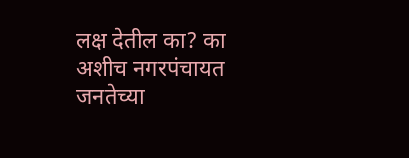लक्ष देतील का? का अशीच नगरपंचायत जनतेच्या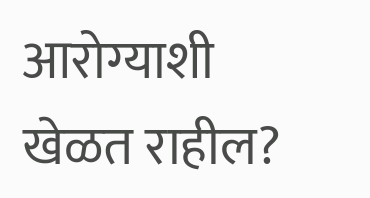आरोग्याशी खेळत राहील?